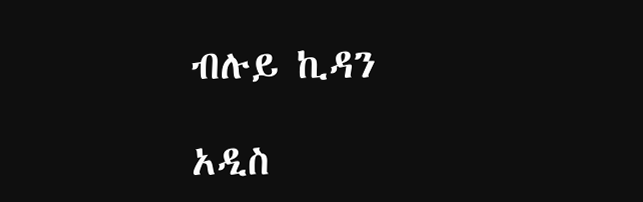ብሉይ ኪዳን

አዲስ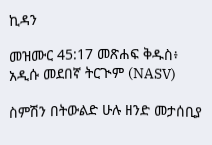ኪዳን

መዝሙር 45:17 መጽሐፍ ቅዱስ፥ አዲሱ መደበኛ ትርጒም (NASV)

ስምሽን በትውልድ ሁሉ ዘንድ መታሰቢያ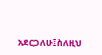አደርጋለሁ፤ስለዚህ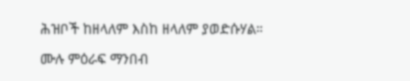ሕዝቦች ከዘላለም እስከ ዘላለም ያወድሱሃል።

ሙሉ ምዕራፍ ማንበብ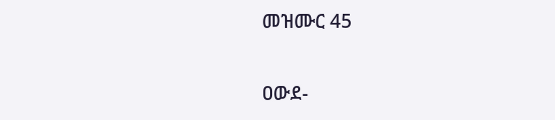መዝሙር 45

ዐውደ-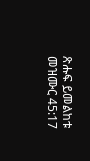ጽሑፍ ይመልከቱ መዝሙር 45:17